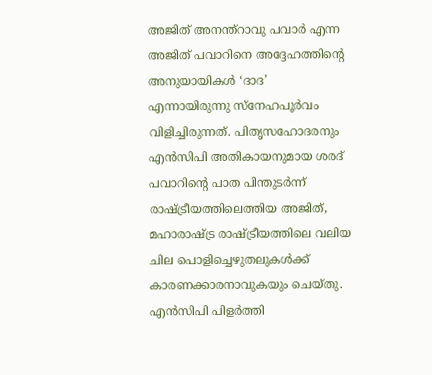അജിത് അനന്ത്റാവു പവാർ എന്ന അജിത് പവാറിനെ അദ്ദേഹത്തിന്റെ അനുയായികൾ ‘ദാദ’ എന്നായിരുന്നു സ്നേഹപൂർവം വിളിച്ചിരുന്നത്. പിതൃസഹോദരനും എൻസിപി അതികായനുമായ ശരദ് പവാറിന്റെ പാത പിന്തുടർന്ന് രാഷ്ട്രീയത്തിലെത്തിയ അജിത്, മഹാരാഷ്ട്ര രാഷ്ട്രീയത്തിലെ വലിയ ചില പൊളിച്ചെഴുതലുകൾക്ക് കാരണക്കാരനാവുകയും ചെയ്തു. എൻസിപി പിളർത്തി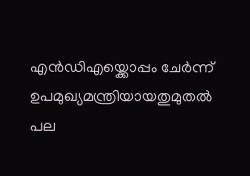എൻഡിഎയ്ക്കൊപ്പം ചേർന്ന് ഉപമുഖ്യമന്ത്രിയായതുമുതൽ പല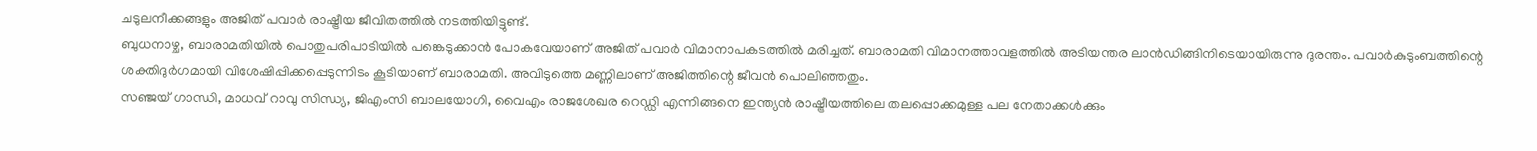ചടുലനീക്കങ്ങളും അജിത് പവാർ രാഷ്ട്രീയ ജീവിതത്തിൽ നടത്തിയിട്ടുണ്ട്.
ബുധനാഴ്ച, ബാരാമതിയിൽ പൊതുപരിപാടിയിൽ പങ്കെടുക്കാൻ പോകവേയാണ് അജിത് പവാർ വിമാനാപകടത്തിൽ മരിച്ചത്. ബാരാമതി വിമാനത്താവളത്തിൽ അടിയന്തര ലാൻഡിങ്ങിനിടെയായിരുന്നു ദുരന്തം. പവാർകുടുംബത്തിന്റെ ശക്തിദുർഗമായി വിശേഷിപ്പിക്കപ്പെടുന്നിടം കൂടിയാണ് ബാരാമതി. അവിടുത്തെ മണ്ണിലാണ് അജിത്തിന്റെ ജീവൻ പൊലിഞ്ഞതും.
സഞ്ജയ് ഗാന്ധി, മാധവ് റാവു സിന്ധ്യ, ജിഎംസി ബാലയോഗി, വൈഎം രാജശേഖര റെഡ്ഡി എന്നിങ്ങനെ ഇന്ത്യൻ രാഷ്ട്രീയത്തിലെ തലപ്പൊക്കമുള്ള പല നേതാക്കൾക്കും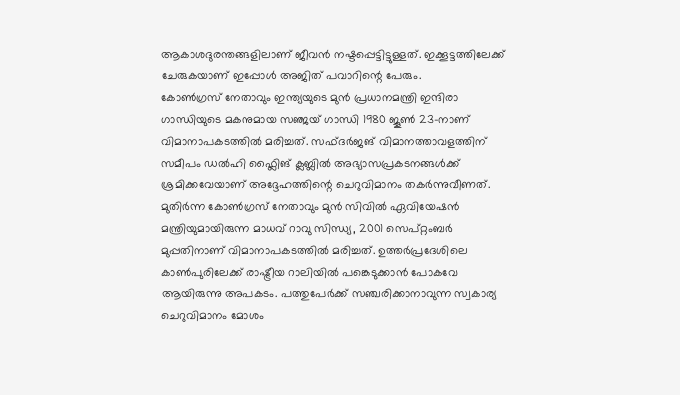ആകാശദുരന്തങ്ങളിലാണ് ജീവൻ നഷ്ടപ്പെട്ടിട്ടുള്ളത്. ഇക്കൂട്ടത്തിലേക്ക് ചേരുകയാണ് ഇപ്പോൾ അജിത് പവാറിന്റെ പേരും.
കോൺഗ്രസ് നേതാവും ഇന്ത്യയുടെ മുൻ പ്രധാനമന്ത്രി ഇന്ദിരാ ഗാന്ധിയുടെ മകനുമായ സഞ്ജയ് ഗാന്ധി 1980 ജൂൺ 23-നാണ് വിമാനാപകടത്തിൽ മരിച്ചത്. സഫ്ദർജങ് വിമാനത്താവളത്തിന് സമീപം ഡൽഹി ഫ്ലൈിങ് ക്ലബ്ലിൽ അഭ്യാസപ്രകടനങ്ങൾക്ക് ശ്രമിക്കവേയാണ് അദ്ദേഹത്തിന്റെ ചെറുവിമാനം തകർന്നുവീണത്.
മുതിർന്ന കോൺഗ്രസ് നേതാവും മുൻ സിവിൽ ഏവിയേഷൻ മന്ത്രിയുമായിരുന്ന മാധവ് റാവു സിന്ധ്യ, 2001 സെപ്റ്റംബർ മുപ്പതിനാണ് വിമാനാപകടത്തിൽ മരിച്ചത്. ഉത്തർപ്രദേശിലെ കാൺപുരിലേക്ക് രാഷ്ട്രീയ റാലിയിൽ പങ്കെടുക്കാൻ പോകവേ ആയിരുന്നു അപകടം. പത്തുപേർക്ക് സഞ്ചരിക്കാനാവുന്ന സ്വകാര്യ ചെറുവിമാനം മോശം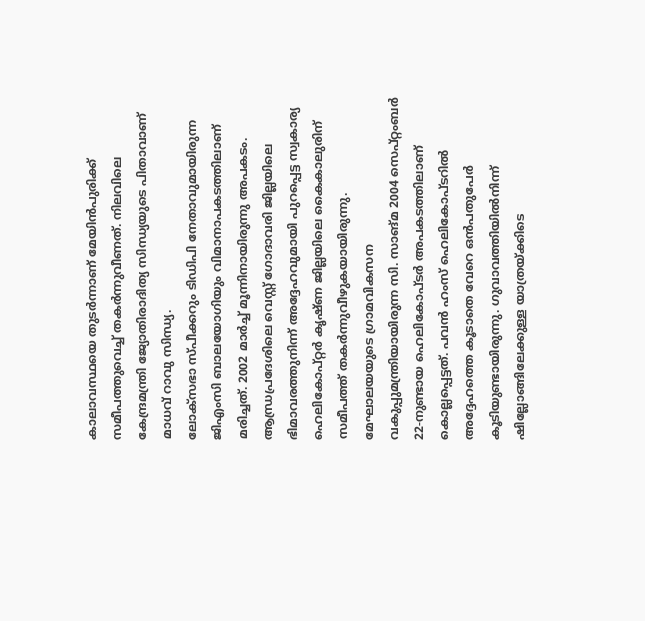കാലാവസ്ഥയെ തുടർന്നാണ് മേയിൻപുരിക്ക് സമീപത്തുവെച്ച് തകർന്നുവീണത്. നിലവിലെ കേന്ദ്രമന്ത്രി ജ്യോതിരാദിത്യ സിന്ധ്യയുടെ പിതാവാണ് മാധവ് റാവു സിന്ധ്യ.
ലോക്സഭാ സ്പീക്കറും ടിഡിപി നേതാവുമായിരുന്ന ജിഎംസി ബാലയോഗിയും വിമാനാപകടത്തിലാണ് മരിച്ചത്. 2002 മാർച്ച് മൂന്നിനായിരുന്നു അപകടം. ആന്ധ്രപ്രദേശിലെ വെസ്റ്റ് ഗോദാവരി ജില്ലയിലെ ഭിമാവരത്തുനിന്ന് അദ്ദേഹവുമായി പുറപ്പെട്ട സ്വകാര്യ ഹെലികോപ്റ്റർ കൃഷ്ണ ജില്ലയിലെ കൈകാലുരിന് സമീപത്ത് തകർന്നുവീഴുകയായിരുന്നു.
മേഘാലയയുടെ ഗ്രാമവികസന വകുപ്പുമന്ത്രിയായിരുന്ന സി. സാങ്മ 2004 സെപ്റ്റംബർ 22-നുണ്ടായ ഹെലികോപ്ടർ അപകടത്തിലാണ് കൊല്ലപ്പെട്ടത്. പവൻ ഹംസ് ഹെലികോപ്ടറിൽ അദ്ദേഹത്തെ കൂടാതെ വേറെ ഒൻപതുപേർ കൂടിയുണ്ടായിരുന്നു. ഗുവാവത്തിയിൽനിന്ന് ഷില്ലോങ്ങിലേക്കുള്ള യാത്രയ്ക്കിടെ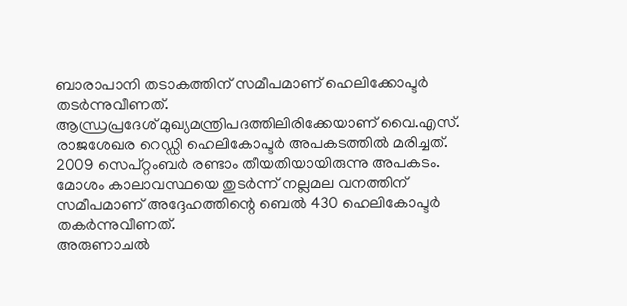ബാരാപാനി തടാകത്തിന് സമീപമാണ് ഹെലിക്കോപ്ടർ തടർന്നുവീണത്.
ആന്ധ്രപ്രദേശ് മുഖ്യമന്ത്രിപദത്തിലിരിക്കേയാണ് വൈ.എസ്. രാജശേഖര റെഡ്ഡി ഹെലികോപ്ടർ അപകടത്തിൽ മരിച്ചത്. 2009 സെപ്റ്റംബർ രണ്ടാം തീയതിയായിരുന്നു അപകടം. മോശം കാലാവസ്ഥയെ തുടർന്ന് നല്ലമല വനത്തിന് സമീപമാണ് അദ്ദേഹത്തിന്റെ ബെൽ 430 ഹെലികോപ്ടർ തകർന്നുവീണത്.
അരുണാചൽ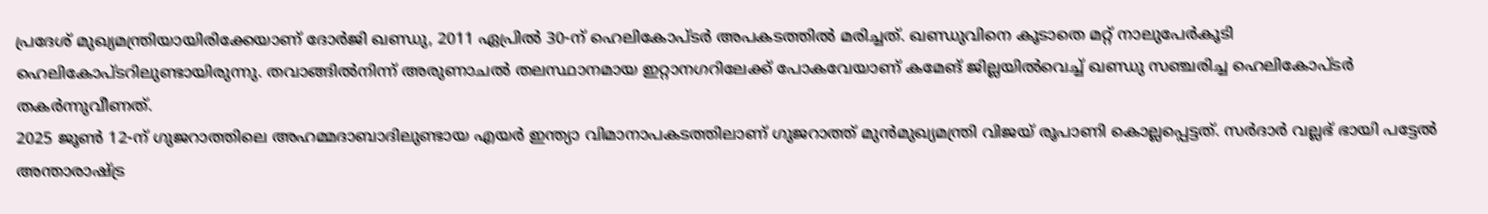പ്രദേശ് മുഖ്യമന്ത്രിയായിരിക്കേയാണ് ദോർജി ഖണ്ഡു, 2011 ഏപ്രിൽ 30-ന് ഹെലികോപ്ടർ അപകടത്തിൽ മരിച്ചത്. ഖണ്ഡുവിനെ കൂടാതെ മറ്റ് നാലുപേർകൂടി ഹെലികോപ്ടറിലുണ്ടായിരുന്നു. തവാങ്ങിൽനിന്ന് അരുണാചൽ തലസ്ഥാനമായ ഇറ്റാനഗറിലേക്ക് പോകവേയാണ് കമേങ് ജില്ലയിൽവെച്ച് ഖണ്ഡു സഞ്ചരിച്ച ഹെലികോപ്ടർ തകർന്നുവീണത്.
2025 ജൂൺ 12-ന് ഗുജറാത്തിലെ അഹമ്മദാബാദിലുണ്ടായ എയർ ഇന്ത്യാ വിമാനാപകടത്തിലാണ് ഗുജറാത്ത് മുൻമുഖ്യമന്ത്രി വിജയ് രൂപാണി കൊല്ലപ്പെട്ടത്. സർദാർ വല്ലഭ് ഭായി പട്ടേൽ അന്താരാഷ്ട്ര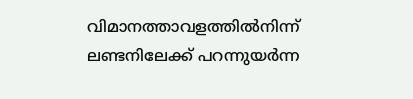വിമാനത്താവളത്തിൽനിന്ന് ലണ്ടനിലേക്ക് പറന്നുയർന്ന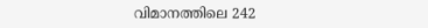വിമാനത്തിലെ 242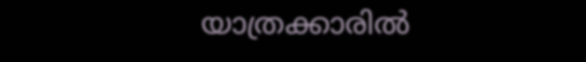യാത്രക്കാരിൽ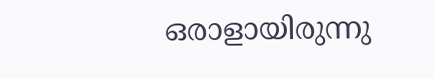ഒരാളായിരുന്നു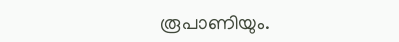രൂപാണിയും.